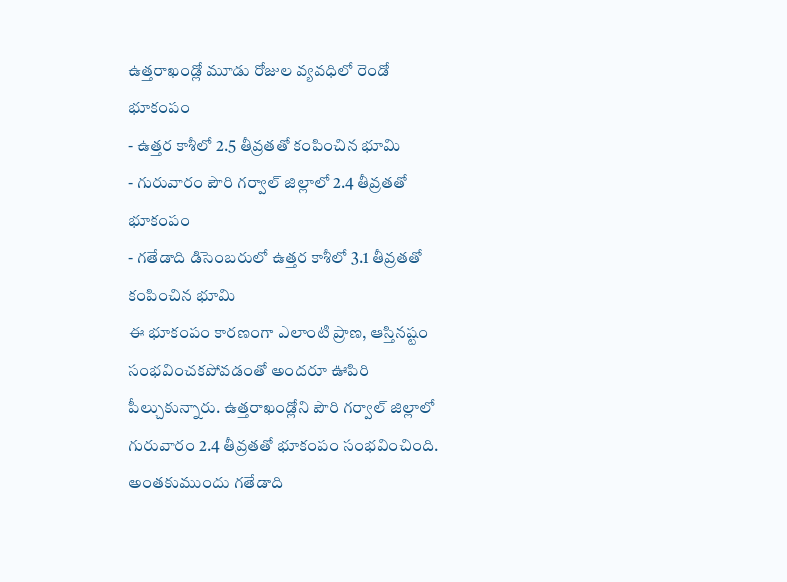ఉత్తరాఖండ్లో మూడు రోజుల వ్యవధిలో రెండో భూకంపం
- ఉత్తర కాశీలో 2.5 తీవ్రతతో కంపించిన భూమి
- గురువారం పౌరి గర్వాల్ జిల్లాలో 2.4 తీవ్రతతో భూకంపం
- గతేడాది డిసెంబరులో ఉత్తర కాశీలో 3.1 తీవ్రతతో కంపించిన భూమి
ఈ భూకంపం కారణంగా ఎలాంటి ప్రాణ, ఆస్తినష్టం సంభవించకపోవడంతో అందరూ ఊపిరి పీల్చుకున్నారు. ఉత్తరాఖండ్లోని పౌరి గర్వాల్ జిల్లాలో గురువారం 2.4 తీవ్రతతో భూకంపం సంభవించింది. అంతకుముందు గతేడాది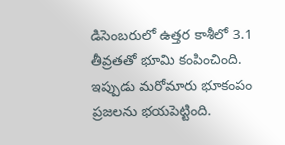డిసెంబరులో ఉత్తర కాశీలో 3.1 తీవ్రతతో భూమి కంపించింది. ఇప్పుడు మరోమారు భూకంపం ప్రజలను భయపెట్టింది.